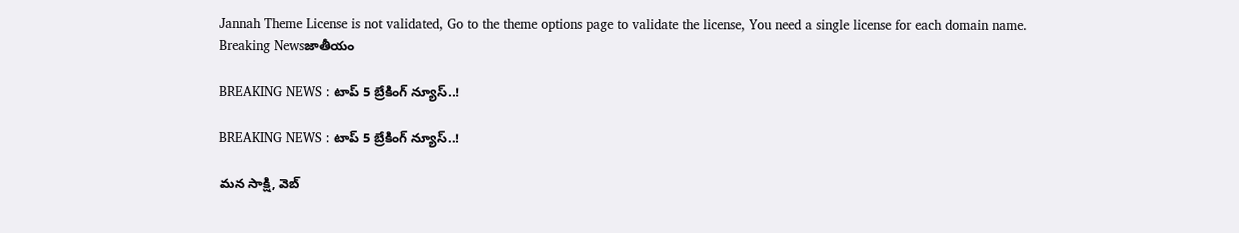Jannah Theme License is not validated, Go to the theme options page to validate the license, You need a single license for each domain name.
Breaking Newsజాతీయం

BREAKING NEWS : టాప్ 5 బ్రేకింగ్ న్యూస్..!

BREAKING NEWS : టాప్ 5 బ్రేకింగ్ న్యూస్..!

మన సాక్షి, వెబ్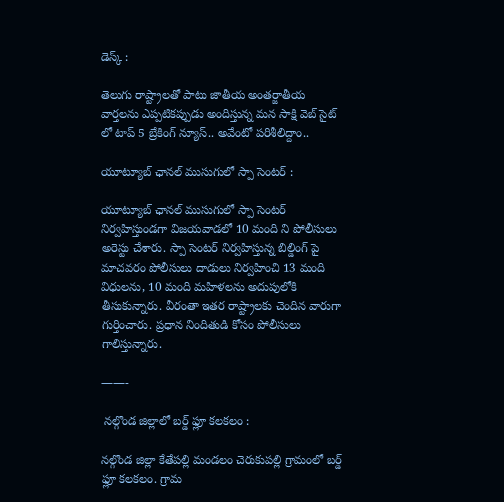డెస్క్ :

తెలుగు రాష్ట్రాలతో పాటు జాతీయ అంతర్జాతీయ వార్తలను ఎప్పటికప్పుడు అందిస్తున్న మన సాక్షి వెబ్ సైట్ లో టాప్ 5 బ్రేకింగ్ న్యూస్.. అవేంటో పరిశీలిద్దాం..

యూట్యూబ్ ఛానల్ ముసుగులో స్పా సెంటర్ :

యూట్యూబ్ ఛానల్ ముసుగులో స్పా సెంటర్ నిర్వహిస్తుండగా విజయవాడలో 10 మంది ని పోలీసులు అరెస్టు చేశారు. స్పా సెంటర్ నిర్వహిస్తున్న బిల్డింగ్ పై మాచవరం పోలీసులు దాడులు నిర్వహించి 13 మంది విధులను, 10 మంది మహిళలను అదుపులోకి తీసుకున్నారు. వీరంతా ఇతర రాష్ట్రాలకు చెందిన వారుగా గుర్తించారు. ప్రధాన నిందితుడి కోసం పోలీసులు గాలిస్తున్నారు.

——-

 నల్గొండ జిల్లాలో బర్డ్ ఫ్లూ కలకలం :

నల్గొండ జిల్లా కేతేపల్లి మండలం చెరుకుపల్లి గ్రామంలో బర్డ్ ఫ్లూ కలకలం. గ్రామ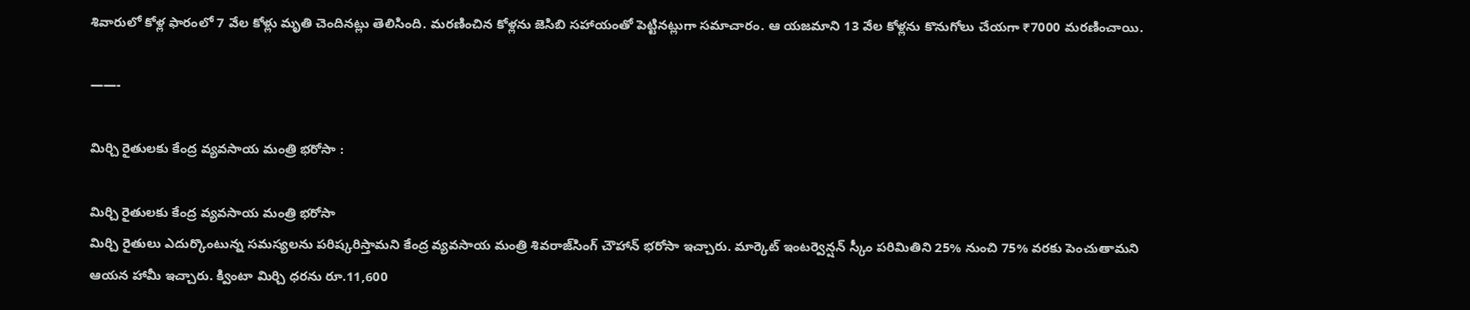శివారులో కోళ్ల ఫారంలో 7 వేల కోళ్లు మృతి చెందినట్లు తెలిసింది. మరణించిన కోళ్లను జెసిబి సహాయంతో పెట్టినట్లుగా సమాచారం. ఆ యజమాని 13 వేల కోళ్లను కొనుగోలు చేయగా ₹7000 మరణించాయి.

——-

మిర్చి రైతులకు కేంద్ర వ్యవసాయ మంత్రి భరోసా :

మిర్చి రైతులకు కేంద్ర వ్యవసాయ మంత్రి భరోసా
మిర్చి రైతులు ఎదుర్కొంటున్న సమస్యలను పరిష్కరిస్తామని కేంద్ర వ్యవసాయ మంత్రి శివరాజ్‌సింగ్‌ చౌహాన్ భరోసా ఇచ్చారు. మార్కెట్‌ ఇంటర్వెన్షన్‌ స్కీం పరిమితిని 25% నుంచి 75% వరకు పెంచుతామని ఆయన హామీ ఇచ్చారు. క్వింటా మిర్చి ధరను రూ.11,600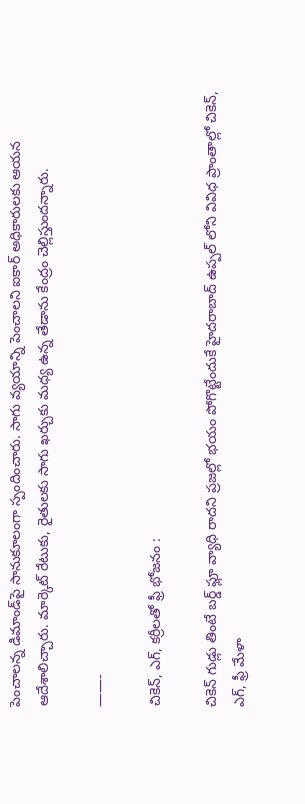పెంచాలన్న డిమాండ్‌పై సానుకూలంగా స్పందించారు. సాగు వ్యయాన్ని పెంచాలని ఐకార్‌ అధికారులకు ఆయన ఆదేశాలిచ్చారు. మార్కెట్‌ రేటుకు, రైతులకు సాగు ఖర్చుకు మధ్య ఉన్న తేడాను కేంద్రం చెల్లిస్తుందన్నారు.

——-

చికెన్, ఎగ్, కర్రీలతో ఫ్రీ భోజనం :

చికెన్ గుడ్లు తింటే బర్డ్ ఫ్లూ వ్యాధి రాదని ప్రజల్లో భయం పోగొట్టేందుకే హైదరాబాద్ ఉప్పల్ లోని వివిధ ప్రాంతాల్లో చికెన్, ఎగ్, ఫ్రీ మేళా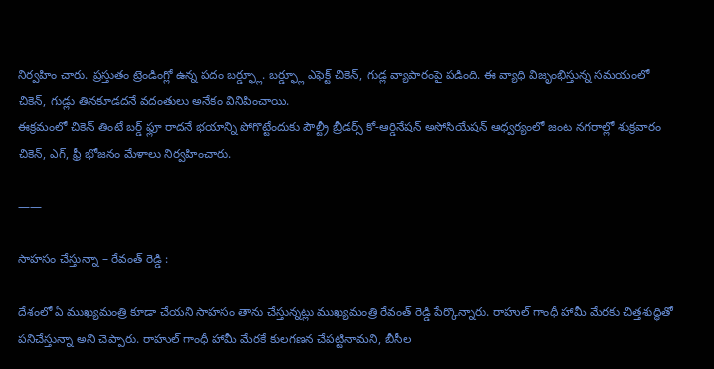నిర్వహిం చారు. ప్రస్తుతం ట్రెండింగ్లో ఉన్న పదం బర్డ్ఫ్లూ. బర్డ్ఫ్లూ ఎఫెక్ట్ చికెన్, గుడ్ల వ్యాపారంపై పడింది. ఈ వ్యాధి విజృంభిస్తున్న సమయంలో చికెన్, గుడ్లు తినకూడదనే వదంతులు అనేకం వినిపించాయి.
ఈక్రమంలో చికెన్ తింటే బర్డ్ ఫ్లూ రాదనే భయాన్ని పోగొట్టేందుకు పౌల్ట్రీ బ్రీడర్స్‌ కో-ఆర్డినేషన్‌ అసోసియేషన్‌ ఆధ్వర్యంలో జంట నగరాల్లో శుక్రవారం చికెన్, ఎగ్‌, ఫ్రీ భోజనం మేళాలు నిర్వహించారు.

——

సాహసం చేస్తున్నా – రేవంత్ రెడ్డి :

దేశంలో ఏ ముఖ్యమంత్రి కూడా చేయని సాహసం తాను చేస్తున్నట్లు ముఖ్యమంత్రి రేవంత్ రెడ్డి పేర్కొన్నారు. రాహుల్ గాంధీ హామీ మేరకు చిత్తశుద్ధితో పనిచేస్తున్నా అని చెప్పారు. రాహుల్ గాంధీ హామీ మేరకే కులగణన చేపట్టినామని, బీసీల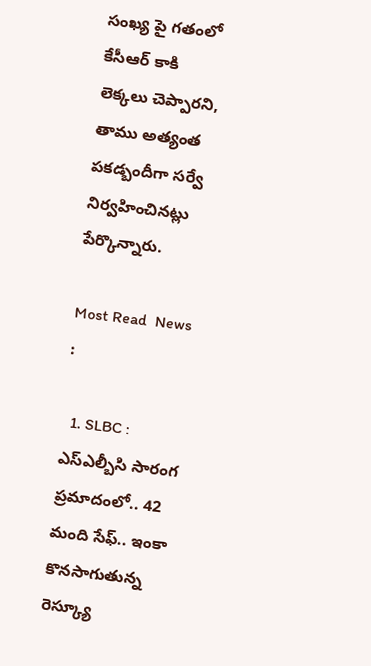సంఖ్య పై గతంలో కేసీఆర్ కాకి లెక్కలు చెప్పారని, తాము అత్యంత పకడ్బందీగా సర్వే నిర్వహించినట్లు పేర్కొన్నారు.

Most Read  News :

  1. SLBC : ఎస్ఎల్బీసి సారంగ ప్రమాదంలో.. 42 మంది సేఫ్.. ఇంకా కొనసాగుతున్న రెస్క్యూ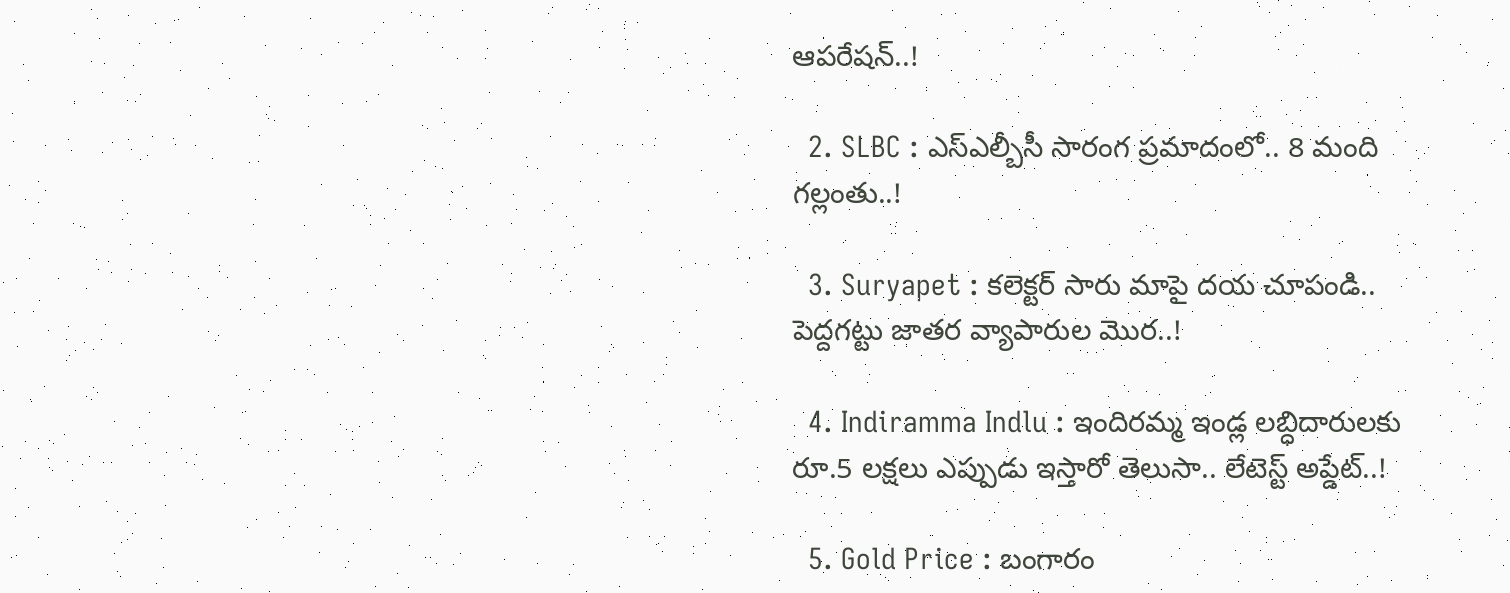ఆపరేషన్..!

  2. SLBC : ఎస్ఎల్బీసీ సారంగ ప్రమాదంలో.. 8 మంది గల్లంతు..!

  3. Suryapet : కలెక్టర్ సారు మాపై దయ చూపండి.. పెద్దగట్టు జాతర వ్యాపారుల మొర..!

  4. Indiramma Indlu : ఇందిరమ్మ ఇండ్ల లబ్ధిదారులకు రూ.5 లక్షలు ఎప్పుడు ఇస్తారో తెలుసా.. లేటెస్ట్ అప్డేట్..!

  5. Gold Price : బంగారం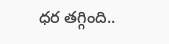ధర తగ్గింది..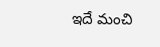ఇదే మంచి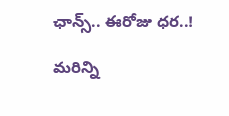ఛాన్స్.. ఈరోజు ధర..!

మరిన్ని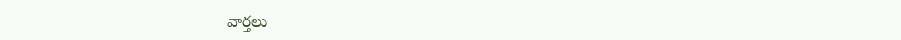వార్తలు